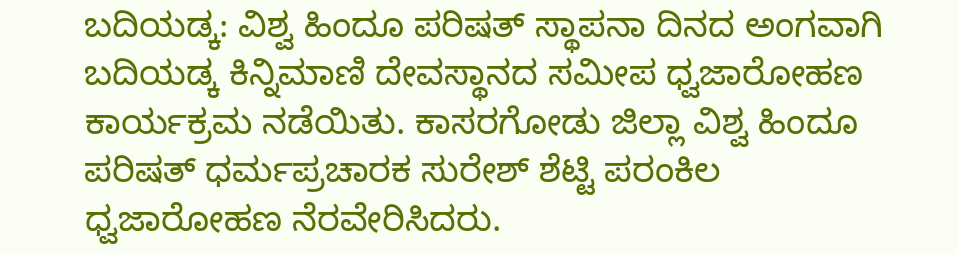ಬದಿಯಡ್ಕ: ವಿಶ್ವ ಹಿಂದೂ ಪರಿಷತ್ ಸ್ಥಾಪನಾ ದಿನದ ಅಂಗವಾಗಿ ಬದಿಯಡ್ಕ ಕಿನ್ನಿಮಾಣಿ ದೇವಸ್ಥಾನದ ಸಮೀಪ ಧ್ವಜಾರೋಹಣ ಕಾರ್ಯಕ್ರಮ ನಡೆಯಿತು. ಕಾಸರಗೋಡು ಜಿಲ್ಲಾ ವಿಶ್ವ ಹಿಂದೂ ಪರಿಷತ್ ಧರ್ಮಪ್ರಚಾರಕ ಸುರೇಶ್ ಶೆಟ್ಟಿ ಪರಂಕಿಲ ಧ್ವಜಾರೋಹಣ ನೆರವೇರಿಸಿದರು.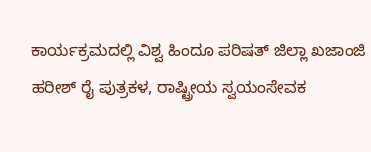ಕಾರ್ಯಕ್ರಮದಲ್ಲಿ ವಿಶ್ವ ಹಿಂದೂ ಪರಿಷತ್ ಜಿಲ್ಲಾ ಖಜಾಂಜಿ ಹರೀಶ್ ರೈ ಪುತ್ರಕಳ, ರಾಷ್ಟ್ರೀಯ ಸ್ವಯಂಸೇವಕ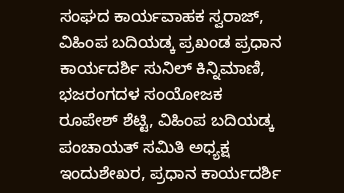ಸಂಘದ ಕಾರ್ಯವಾಹಕ ಸ್ವರಾಜ್, ವಿಹಿಂಪ ಬದಿಯಡ್ಕ ಪ್ರಖಂಡ ಪ್ರಧಾನ ಕಾರ್ಯದರ್ಶಿ ಸುನಿಲ್ ಕಿನ್ನಿಮಾಣಿ, ಭಜರಂಗದಳ ಸಂಯೋಜಕ ರೂಪೇಶ್ ಶೆಟ್ಟಿ, ವಿಹಿಂಪ ಬದಿಯಡ್ಕ ಪಂಚಾಯತ್ ಸಮಿತಿ ಅಧ್ಯಕ್ಷ ಇಂದುಶೇಖರ, ಪ್ರಧಾನ ಕಾರ್ಯದರ್ಶಿ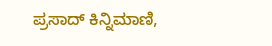ಪ್ರಸಾದ್ ಕಿನ್ನಿಮಾಣಿ,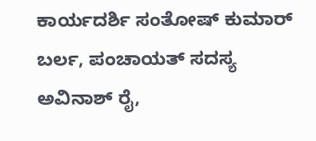ಕಾರ್ಯದರ್ಶಿ ಸಂತೋಷ್ ಕುಮಾರ್ ಬರ್ಲ, ಪಂಚಾಯತ್ ಸದಸ್ಯ ಅವಿನಾಶ್ ರೈ,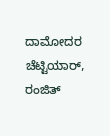ದಾಮೋದರ ಚೆಟ್ಟಿಯಾರ್, ರಂಜಿತ್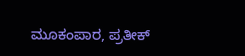ಮೂಕಂಪಾರ, ಪ್ರತೀಕ್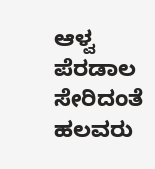ಆಳ್ವ ಪೆರಡಾಲ ಸೇರಿದಂತೆ ಹಲವರು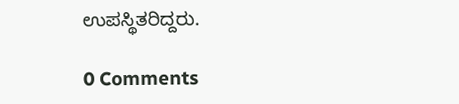ಉಪಸ್ಥಿತರಿದ್ದರು.

0 Comments